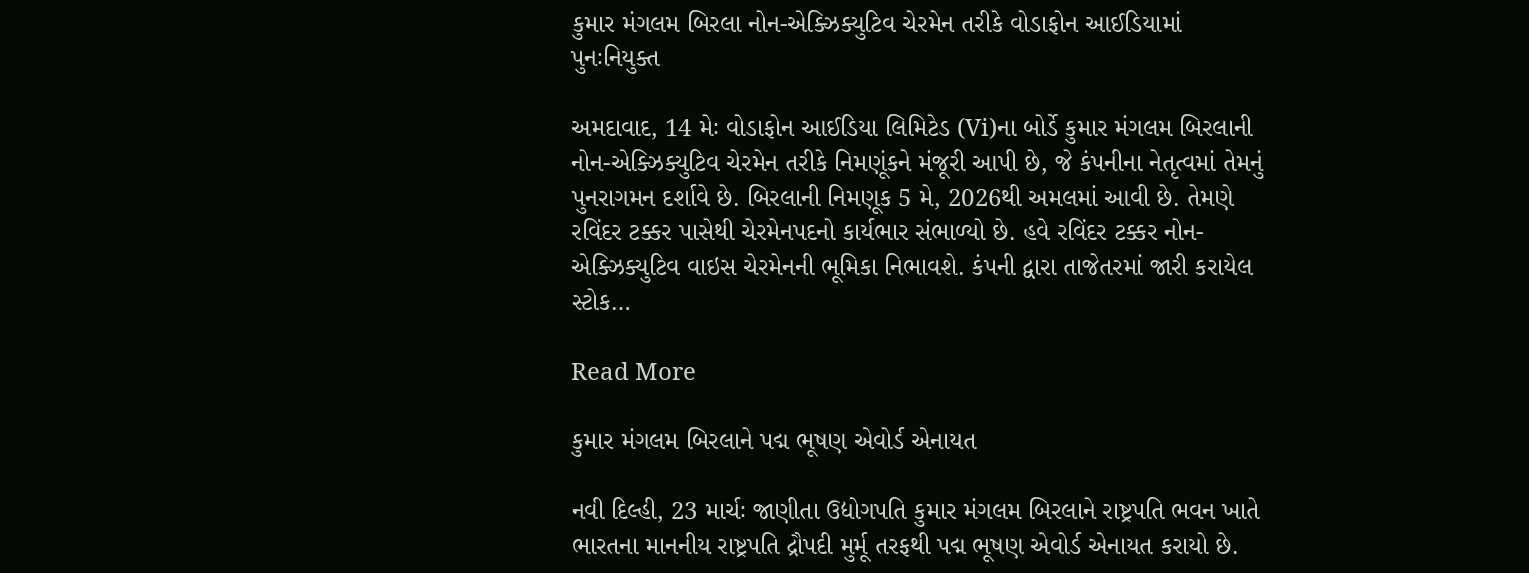કુમાર મંગલમ બિરલા નોન-એક્ઝિક્યુટિવ ચેરમેન તરીકે વોડાફોન આઈડિયામાં પુનઃનિયુક્ત

અમદાવાદ, 14 મેઃ વોડાફોન આઈડિયા લિમિટેડ (Vi)ના બોર્ડે કુમાર મંગલમ બિરલાની નોન-એક્ઝિક્યુટિવ ચેરમેન તરીકે નિમણૂંકને મંજૂરી આપી છે, જે કંપનીના નેતૃત્વમાં તેમનું પુનરાગમન દર્શાવે છે. બિરલાની નિમણૂક 5 મે, 2026થી અમલમાં આવી છે. તેમણે રવિંદર ટક્કર પાસેથી ચેરમેનપદનો કાર્યભાર સંભાળ્યો છે. હવે રવિંદર ટક્કર નોન-એક્ઝિક્યુટિવ વાઇસ ચેરમેનની ભૂમિકા નિભાવશે. કંપની દ્વારા તાજેતરમાં જારી કરાયેલ સ્ટોક…

Read More

કુમાર મંગલમ બિરલાને પદ્મ ભૂષણ એવોર્ડ એનાયત

નવી દિલ્હી, 23 માર્ચઃ જાણીતા ઉદ્યોગપતિ કુમાર મંગલમ બિરલાને રાષ્ટ્રપતિ ભવન ખાતે ભારતના માનનીય રાષ્ટ્રપતિ દ્રૌપદી મુર્મૂ તરફથી પદ્મ ભૂષણ એવોર્ડ એનાયત કરાયો છે.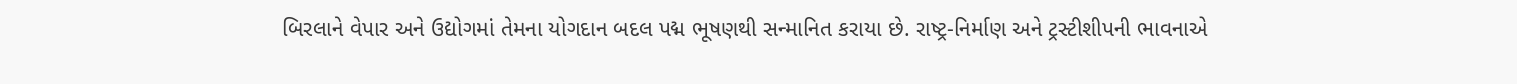બિરલાને વેપાર અને ઉદ્યોગમાં તેમના યોગદાન બદલ પદ્મ ભૂષણથી સન્માનિત કરાયા છે. રાષ્ટ્ર-નિર્માણ અને ટ્રસ્ટીશીપની ભાવનાએ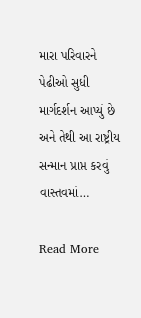મારા પરિવારને પેઢીઓ સુધી માર્ગદર્શન આપ્યું છે અને તેથી આ રાષ્ટ્રીય સન્માન પ્રાપ્ત કરવું વાસ્તવમાં…

Read More